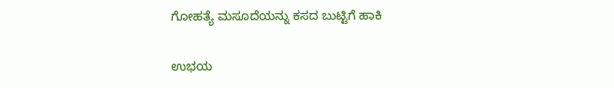ಗೋಹತ್ಯೆ ಮಸೂದೆಯನ್ನು ಕಸದ ಬುಟ್ಟಿಗೆ ಹಾಕಿ

ಉಭಯ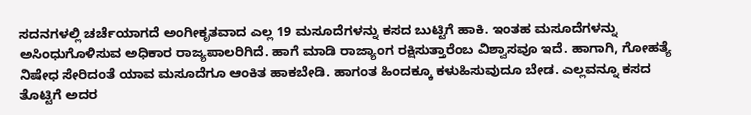ಸದನಗಳಲ್ಲಿ ಚರ್ಚೆಯಾಗದೆ ಅಂಗೀಕೃತವಾದ ಎಲ್ಲ 19 ಮಸೂದೆಗಳನ್ನು ಕಸದ ಬುಟ್ಟಿಗೆ ಹಾಕಿ. ಇಂತಹ ಮಸೂದೆಗಳನ್ನು ಅಸಿಂಧುಗೊಳಿಸುವ ಅಧಿಕಾರ ರಾಜ್ಯಪಾಲರಿಗಿದೆ. ಹಾಗೆ ಮಾಡಿ ರಾಜ್ಯಾಂಗ ರಕ್ಷಿಸುತ್ತಾರೆಂಬ ವಿಶ್ವಾಸವೂ ಇದೆ. ಹಾಗಾಗಿ, ಗೋಹತ್ಯೆ ನಿಷೇಧ ಸೇರಿದಂತೆ ಯಾವ ಮಸೂದೆಗೂ ಆಂಕಿತ ಹಾಕಬೇಡಿ. ಹಾಗಂತ ಹಿಂದಕ್ಕೂ ಕಳುಹಿಸುವುದೂ ಬೇಡ. ಎಲ್ಲವನ್ನೂ ಕಸದ ತೊಟ್ಟಿಗೆ ಅದರ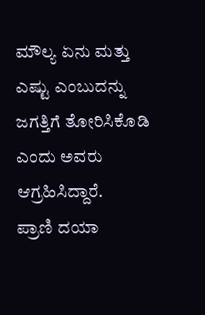ಮೌಲ್ಯ ಏನು ಮತ್ತು ಎಷ್ಟು ಎಂಬುದನ್ನು ಜಗತ್ತಿಗೆ ತೋರಿಸಿಕೊಡಿ ಎಂದು ಅವರು ಆಗ್ರಹಿಸಿದ್ದಾರೆ.
ಪ್ರಾಣಿ ದಯಾ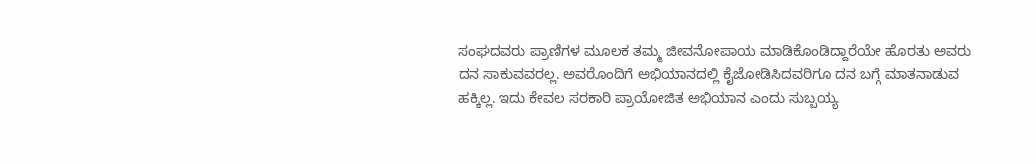ಸಂಘದವರು ಪ್ರಾಣಿಗಳ ಮೂಲಕ ತಮ್ಮ ಜೀವನೋಪಾಯ ಮಾಡಿಕೊಂಡಿದ್ದಾರೆಯೇ ಹೊರತು ಅವರು ದನ ಸಾಕುವವರಲ್ಲ. ಅವರೊಂದಿಗೆ ಅಭಿಯಾನದಲ್ಲಿ ಕೈಜೋಡಿಸಿದವರಿಗೂ ದನ ಬಗ್ಗೆ ಮಾತನಾಡುವ ಹಕ್ಕಿಲ್ಲ. ಇದು ಕೇವಲ ಸರಕಾರಿ ಪ್ರಾಯೋಜಿತ ಅಭಿಯಾನ ಎಂದು ಸುಬ್ಬಯ್ಯ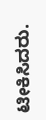ಟೀಕಿಸಿದರು.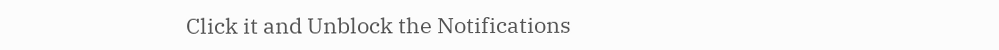Click it and Unblock the Notifications